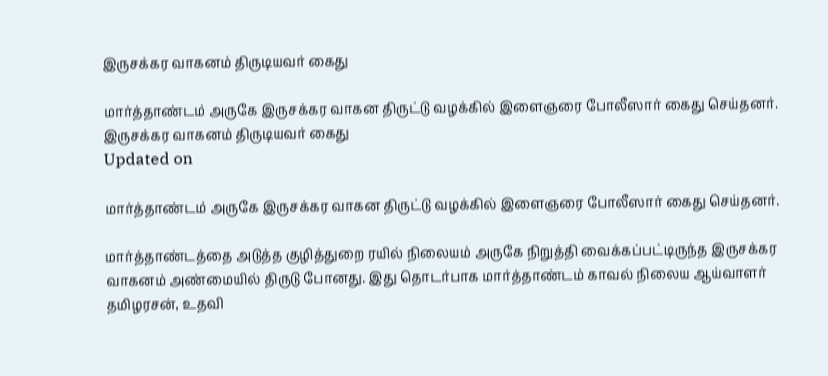இருசக்கர வாகனம் திருடியவர் கைது

மார்த்தாண்டம் அருகே இருசக்கர வாகன திருட்டு வழக்கில் இளைஞரை போலீஸார் கைது செய்தனர்.
இருசக்கர வாகனம் திருடியவர் கைது
Updated on

மார்த்தாண்டம் அருகே இருசக்கர வாகன திருட்டு வழக்கில் இளைஞரை போலீஸார் கைது செய்தனர்.

மார்த்தாண்டத்தை அடுத்த குழித்துறை ரயில் நிலையம் அருகே நிறுத்தி வைக்கப்பட்டிருந்த இருசக்கர வாகனம் அண்மையில் திருடு போனது. இது தொடர்பாக மார்த்தாண்டம் காவல் நிலைய ஆய்வாளர் தமிழரசன், உதவி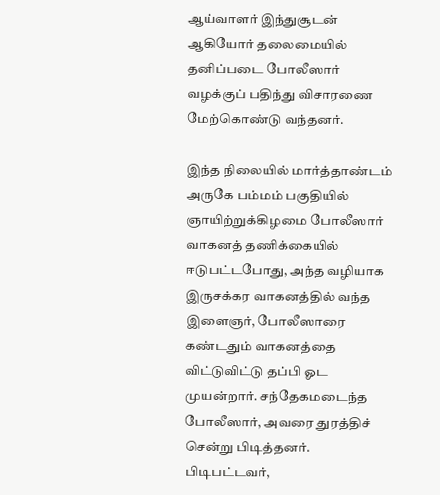ஆய்வாளர் இந்துசூடன் ஆகியோர் தலைமையில் தனிப்படை போலீஸார் வழக்குப் பதிந்து விசாரணை மேற்கொண்டு வந்தனர்.

இந்த நிலையில் மார்த்தாண்டம் அருகே பம்மம் பகுதியில் ஞாயிற்றுக்கிழமை போலீஸார் வாகனத் தணிக்கையில் ஈடுபட்டபோது, அந்த வழியாக இருசக்கர வாகனத்தில் வந்த இளைஞர், போலீஸாரை கண்டதும் வாகனத்தை விட்டுவிட்டு தப்பி ஓட முயன்றார். சந்தேகமடைந்த போலீஸார், அவரை துரத்திச் சென்று பிடித்தனர். பிடிபட்டவர்,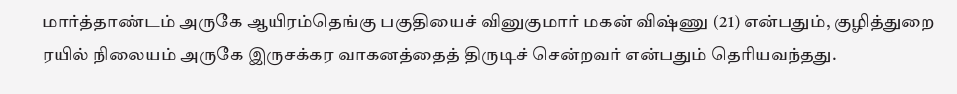மார்த்தாண்டம் அருகே ஆயிரம்தெங்கு பகுதியைச் வினுகுமார் மகன் விஷ்ணு (21) என்பதும், குழித்துறை ரயில் நிலையம் அருகே இருசக்கர வாகனத்தைத் திருடிச் சென்றவர் என்பதும் தெரியவந்தது.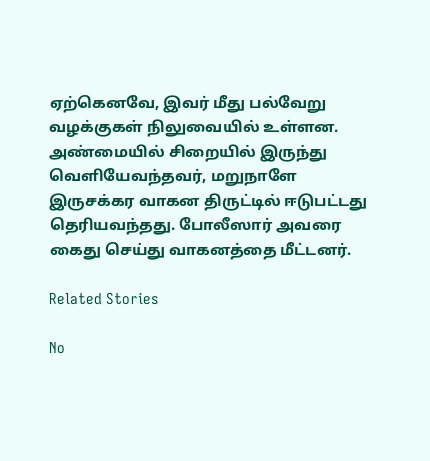ஏற்கெனவே, இவர் மீது பல்வேறு வழக்குகள் நிலுவையில் உள்ளன. அண்மையில் சிறையில் இருந்து வெளியேவந்தவர், மறுநாளே இருசக்கர வாகன திருட்டில் ஈடுபட்டது தெரியவந்தது. போலீஸார் அவரை கைது செய்து வாகனத்தை மீட்டனர்.

Related Stories

No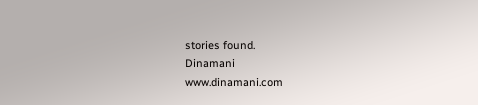stories found.
Dinamani
www.dinamani.com